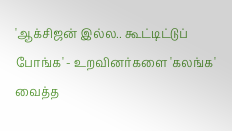'ஆக்சிஜன் இல்ல.. கூட்டிட்டுப் போங்க' - உறவினர்களை 'கலங்க' வைத்த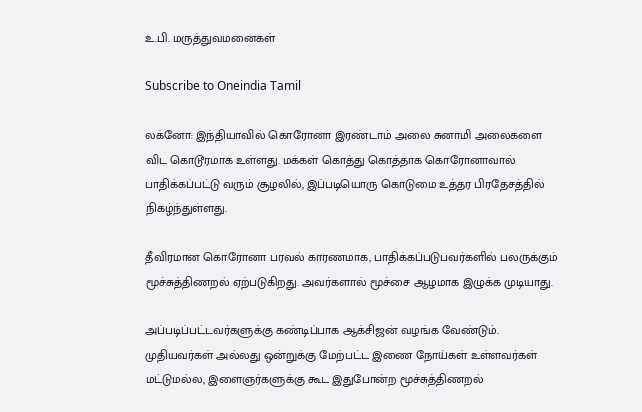உ.பி. மருத்துவமனைகள்

Subscribe to Oneindia Tamil

லக்னோ: இந்தியாவில் கொரோனா இரண்டாம் அலை சுனாமி அலைகளை விட கொடூரமாக உள்ளது. மக்கள் கொத்து கொத்தாக கொரோனாவால் பாதிக்கப்பட்டு வரும் சூழலில், இப்படியொரு கொடுமை உத்தர பிரதேசத்தில் நிகழ்ந்துள்ளது.

தீவிரமான கொரோனா பரவல் காரணமாக, பாதிக்கப்படுபவர்களில் பலருக்கும் மூச்சுத்திணறல் ஏற்படுகிறது. அவர்களால் மூச்சை ஆழமாக இழுக்க முடியாது.

அப்படிப்பட்டவர்களுக்கு கண்டிப்பாக ஆக்சிஜன் வழங்க வேண்டும். முதியவர்கள் அல்லது ஒன்றுக்கு மேற்பட்ட இணை நோய்கள் உள்ளவர்கள் மட்டுமல்ல, இளைஞர்களுக்கு கூட இதுபோன்ற மூச்சுத்திணறல்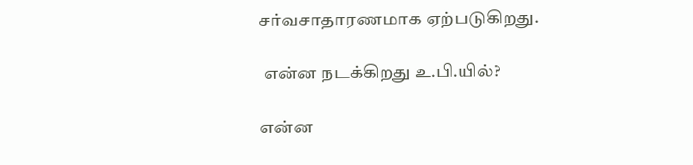சர்வசாதாரணமாக ஏற்படுகிறது.

 என்ன நடக்கிறது உ.பி.யில்?

என்ன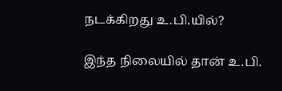நடக்கிறது உ.பி.யில்?

இந்த நிலையில் தான் உ.பி.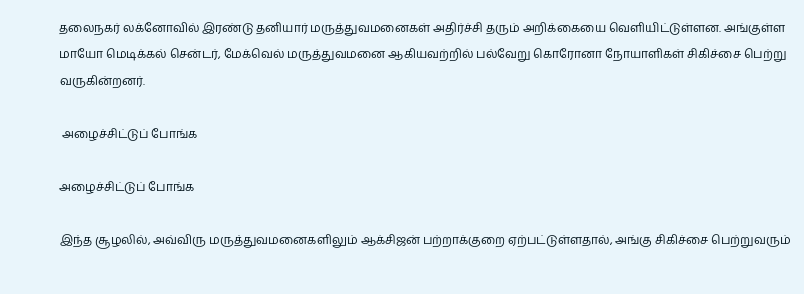தலைநகர் லக்னோவில் இரண்டு தனியார் மருத்துவமனைகள் அதிர்ச்சி தரும் அறிக்கையை வெளியிட்டுள்ளன. அங்குள்ள மாயோ மெடிக்கல் சென்டர், மேக்வெல் மருத்துவமனை ஆகியவற்றில் பல்வேறு கொரோனா நோயாளிகள் சிகிச்சை பெற்று வருகின்றனர்.

 அழைச்சிட்டுப் போங்க

அழைச்சிட்டுப் போங்க

இந்த சூழலில், அவ்விரு மருத்துவமனைகளிலும் ஆக்சிஜன் பற்றாக்குறை ஏற்பட்டுள்ளதால், அங்கு சிகிச்சை பெற்றுவரும்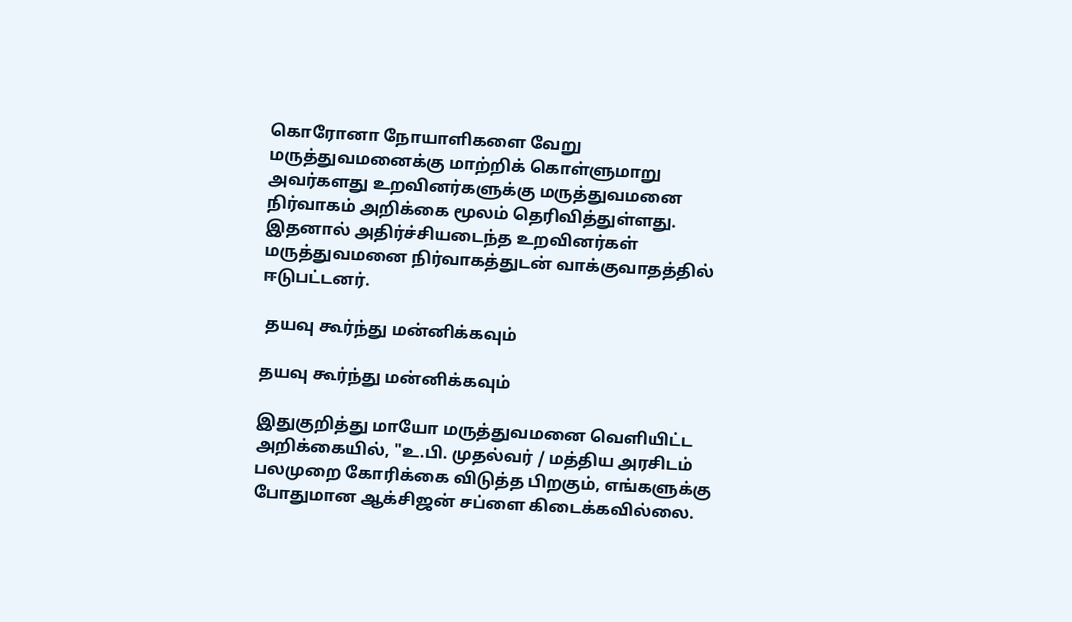கொரோனா நோயாளிகளை வேறு மருத்துவமனைக்கு மாற்றிக் கொள்ளுமாறு அவர்களது உறவினர்களுக்கு மருத்துவமனை நிர்வாகம் அறிக்கை மூலம் தெரிவித்துள்ளது. இதனால் அதிர்ச்சியடைந்த உறவினர்கள் மருத்துவமனை நிர்வாகத்துடன் வாக்குவாதத்தில் ஈடுபட்டனர்.

 தயவு கூர்ந்து மன்னிக்கவும்

தயவு கூர்ந்து மன்னிக்கவும்

இதுகுறித்து மாயோ மருத்துவமனை வெளியிட்ட அறிக்கையில், "உ.பி. முதல்வர் / மத்திய அரசிடம் பலமுறை கோரிக்கை விடுத்த பிறகும், எங்களுக்கு போதுமான ஆக்சிஜன் சப்ளை கிடைக்கவில்லை.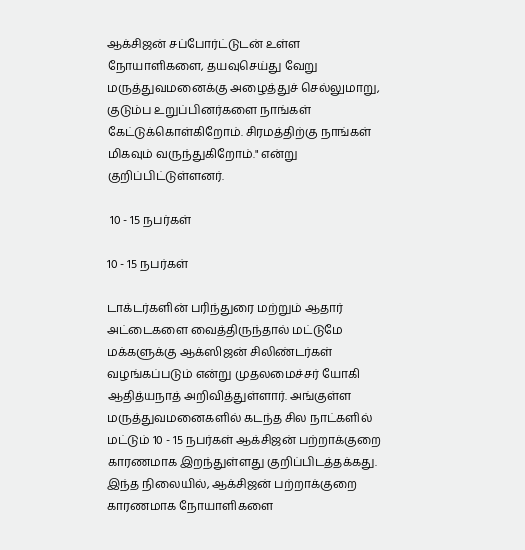ஆக்சிஜன் சப்போர்ட்டுடன் உள்ள நோயாளிகளை, தயவுசெய்து வேறு மருத்துவமனைக்கு அழைத்துச் செல்லுமாறு, குடும்ப உறுப்பினர்களை நாங்கள் கேட்டுக்கொள்கிறோம். சிரமத்திற்கு நாங்கள் மிகவும் வருந்துகிறோம்." என்று குறிப்பிட்டுள்ளனர்.

 10 - 15 நபர்கள்

10 - 15 நபர்கள்

டாக்டர்களின் பரிந்துரை மற்றும் ஆதார் அட்டைகளை வைத்திருந்தால் மட்டுமே மக்களுக்கு ஆக்ஸிஜன் சிலிண்டர்கள் வழங்கப்படும் என்று முதலமைச்சர் யோகி ஆதித்யநாத் அறிவித்துள்ளார். அங்குள்ள மருத்துவமனைகளில் கடந்த சில நாட்களில் மட்டும் 10 - 15 நபர்கள் ஆக்சிஜன் பற்றாக்குறை காரணமாக இறந்துள்ளது குறிப்பிடத்தக்கது. இந்த நிலையில், ஆக்சிஜன் பற்றாக்குறை காரணமாக நோயாளிகளை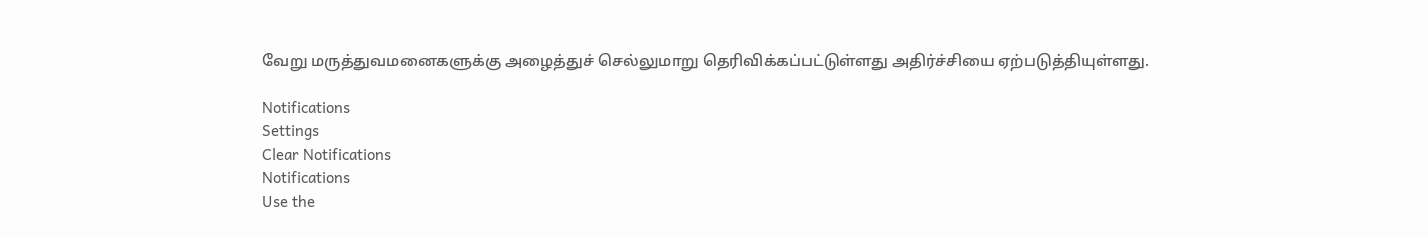வேறு மருத்துவமனைகளுக்கு அழைத்துச் செல்லுமாறு தெரிவிக்கப்பட்டுள்ளது அதிர்ச்சியை ஏற்படுத்தியுள்ளது.

Notifications
Settings
Clear Notifications
Notifications
Use the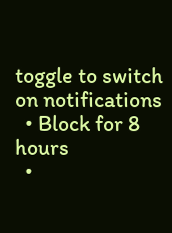toggle to switch on notifications
  • Block for 8 hours
  •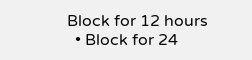Block for 12 hours
  • Block for 24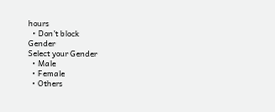hours
  • Don't block
Gender
Select your Gender
  • Male
  • Female
  • Others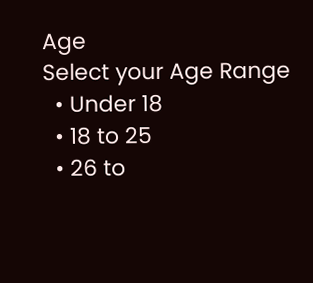Age
Select your Age Range
  • Under 18
  • 18 to 25
  • 26 to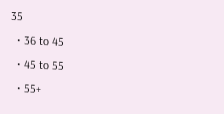35
  • 36 to 45
  • 45 to 55
  • 55+